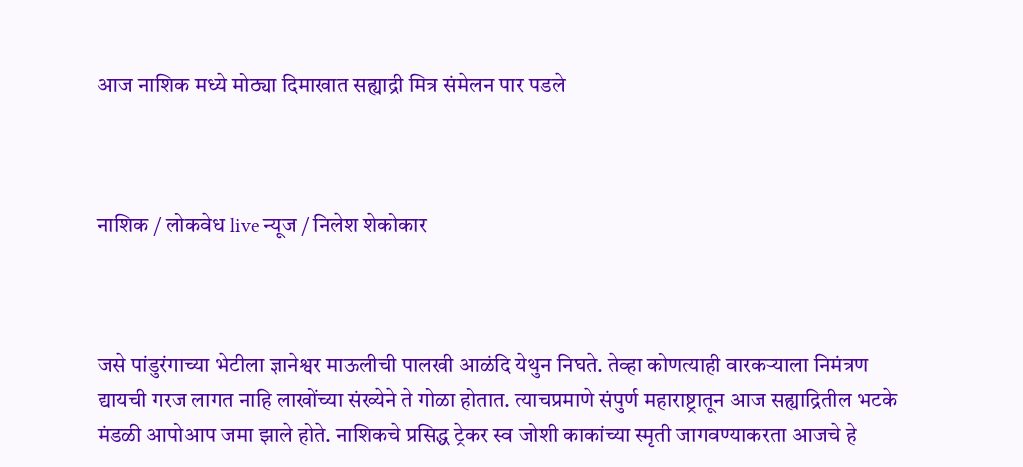आज नाशिक मध्ये मोठ्या दिमाखात सह्याद्री मित्र संमेलन पार पडले



नाशिक / लोकवेध live न्यूज / निलेश शेकोकार



जसे पांडुरंगाच्या भेटीला ज्ञानेश्वर माऊलीची पालखी आळंदि येथुन निघते. तेव्हा कोणत्याही वारकऱ्याला निमंत्रण द्यायची गरज लागत नाहि लाखोंच्या संख्येने ते गोळा होतात. त्याचप्रमाणे संपुर्ण महाराष्ट्रातून आज सह्याद्रितील भटके मंडळी आपोआप जमा झाले होते. नाशिकचे प्रसिद्ध ट्रेकर स्व जोशी काकांच्या स्मृती जागवण्याकरता आजचे हे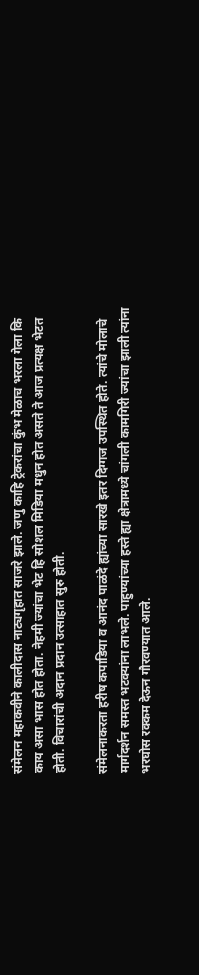संमेलन महाकवीने कालीदास नाट्यगृहात साजरे झाले. जणु काहि ट्रेकरांचा कुंभ मेळाच भरला गेला कि काय असा भास होत होता. नेहमी ज्यांचा भेट हि सोशल मिडिया मधुन होत असते ते आज प्रत्यक्ष भेटत होती. विचारांची अदान प्रदान उत्साहात सुरु होती.

संमेलनाकरता हरीष कपाडिया व आनंद पाळंदे ह्यांच्या सारखे इतर दिग्गज उपस्थित होते. त्यांचे मोलाचे मार्गदर्शन समस्त भटक्यांना लाभले. पाहुण्यांच्या हस्ते ह्या क्षेत्रामध्ये चांगली कामगिरी ज्यांचा झाली त्यांना भरघोस रक्कम देऊन गौरवण्यात आले.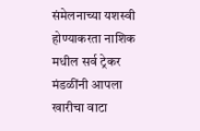संमेलनाच्या यशस्वी होण्याकरता नाशिक मधील सर्व ट्रेकर मंडळींनी आपला खारीचा वाटा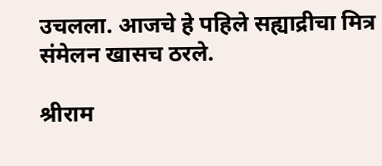उचलला. आजचे हे पहिले सह्याद्रीचा मित्र संमेलन खासच ठरले.

श्रीराम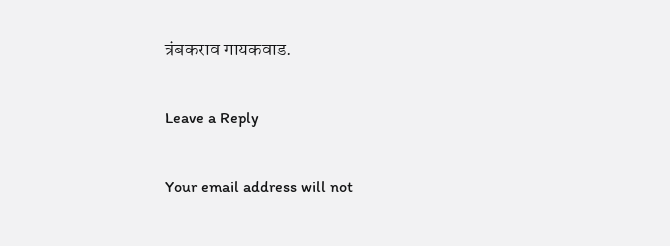त्रंबकराव गायकवाड.

Leave a Reply

Your email address will not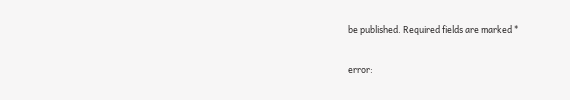be published. Required fields are marked *

error: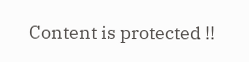Content is protected !!